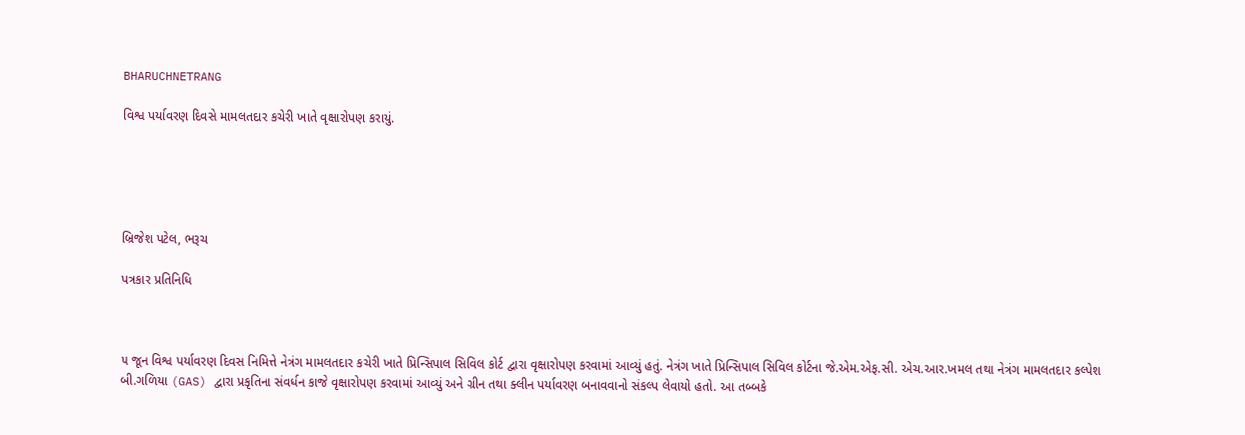BHARUCHNETRANG

વિશ્વ પર્યાવરણ દિવસે મામલતદાર કચેરી ખાતે વૃક્ષારોપણ કરાયું.





બ્રિજેશ પટેલ, ભરૂચ

પત્રકાર પ્રતિનિધિ



૫ જૂન વિશ્વ પર્યાવરણ દિવસ નિમિત્તે નેત્રંગ મામલતદાર કચેરી ખાતે પ્રિન્સિપાલ સિવિલ કોર્ટ દ્વારા વૃક્ષારોપણ કરવામાં આવ્યું હતું. નેત્રંગ ખાતે પ્રિન્સિપાલ સિવિલ કોર્ટના જે.એમ.એફ.સી. એચ.આર.ખમલ તથા નેત્રંગ મામલતદાર કલ્પેશ બી.ગળિયા (GAS) દ્વારા પ્રકૃતિના સંવર્ધન કાજે વૃક્ષારોપણ કરવામાં આવ્યું અને ગ્રીન તથા ક્લીન પર્યાવરણ બનાવવાનો સંકલ્પ લેવાયો હતો. આ તબ્બકે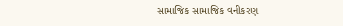સામાજિક સામાજિક વનીકરણ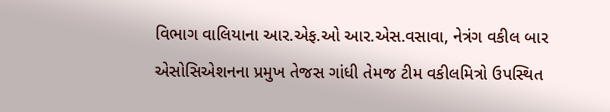વિભાગ વાલિયાના આર.એફ.ઓ આર.એસ.વસાવા, નેત્રંગ વકીલ બાર એસોસિએશનના પ્રમુખ તેજસ ગાંધી તેમજ ટીમ વકીલમિત્રો ઉપસ્થિત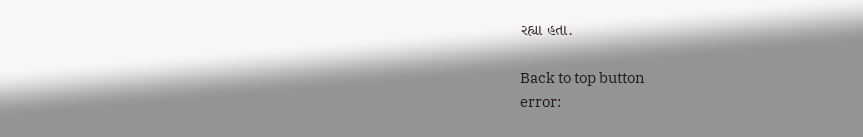રહ્યા હતા.

Back to top button
error: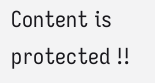Content is protected !!